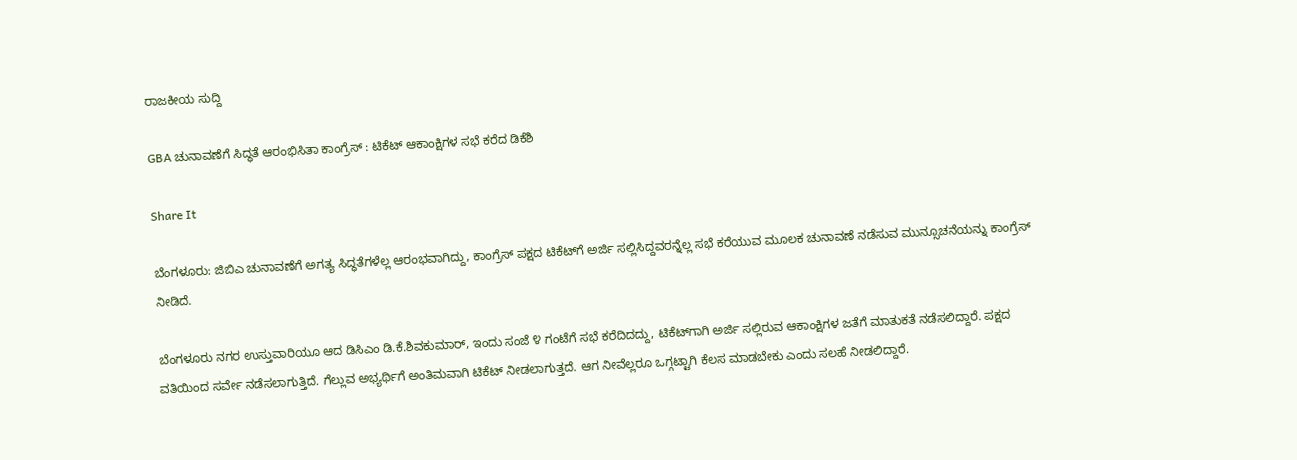ರಾಜಕೀಯ ಸುದ್ದಿ

GBA ಚುನಾವಣೆಗೆ ಸಿದ್ಧತೆ ಆರಂಭಿಸಿತಾ ಕಾಂಗ್ರೆಸ್ : ಟಿಕೆಟ್ ಆಕಾಂಕ್ಷಿಗಳ ಸಭೆ ಕರೆದ ಡಿಕೆಶಿ

Share It

ಬೆಂಗಳೂರು: ಜಿಬಿಎ ಚುನಾವಣೆಗೆ ಅಗತ್ಯ ಸಿದ್ಧತೆಗಳೆಲ್ಲ ಆರಂಭವಾಗಿದ್ದು, ಕಾಂಗ್ರೆಸ್ ಪಕ್ಷದ ಟಿಕೆಟ್‌ಗೆ ಅರ್ಜಿ ಸಲ್ಲಿಸಿದ್ದವರನ್ನೆಲ್ಲ ಸಭೆ ಕರೆಯುವ ಮೂಲಕ ಚುನಾವಣೆ ನಡೆಸುವ ಮುನ್ಸೂಚನೆಯನ್ನು ಕಾಂಗ್ರೆಸ್ ನೀಡಿದೆ.

ಬೆಂಗಳೂರು ನಗರ ಉಸ್ತುವಾರಿಯೂ ಆದ ಡಿಸಿಎಂ ಡಿ.ಕೆ.ಶಿವಕುಮಾರ್, ಇಂದು ಸಂಜೆ ೪ ಗಂಟೆಗೆ ಸಭೆ ಕರೆದಿದದ್ದು, ಟಿಕೆಟ್‌ಗಾಗಿ ಅರ್ಜಿ ಸಲ್ಲಿರುವ ಆಕಾಂಕ್ಷಿಗಳ ಜತೆಗೆ ಮಾತುಕತೆ ನಡೆಸಲಿದ್ದಾರೆ. ಪಕ್ಷದ ವತಿಯಿಂದ ಸರ್ವೇ ನಡೆಸಲಾಗುತ್ತಿದೆ. ಗೆಲ್ಲುವ ಅಭ್ಯರ್ಥಿಗೆ ಅಂತಿಮವಾಗಿ ಟಿಕೆಟ್ ನೀಡಲಾಗುತ್ತದೆ. ಆಗ ನೀವೆಲ್ಲರೂ ಒಗ್ಗಟ್ಟಾಗಿ ಕೆಲಸ ಮಾಡಬೇಕು ಎಂದು ಸಲಹೆ ನೀಡಲಿದ್ದಾರೆ.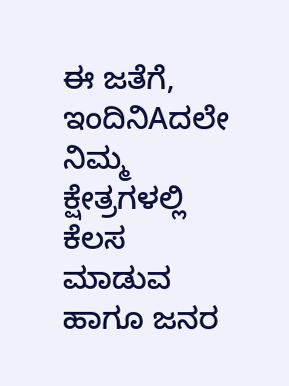ಈ ಜತೆಗೆ, ಇಂದಿನಿAದಲೇ ನಿಮ್ಮ ಕ್ಷೇತ್ರಗಳಲ್ಲಿ ಕೆಲಸ ಮಾಡುವ ಹಾಗೂ ಜನರ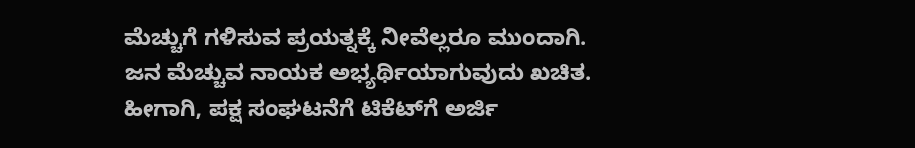ಮೆಚ್ಚುಗೆ ಗಳಿಸುವ ಪ್ರಯತ್ನಕ್ಕೆ ನೀವೆಲ್ಲರೂ ಮುಂದಾಗಿ. ಜನ ಮೆಚ್ಚುವ ನಾಯಕ ಅಭ್ಯರ್ಥಿಯಾಗುವುದು ಖಚಿತ. ಹೀಗಾಗಿ, ಪಕ್ಷ ಸಂಘಟನೆಗೆ ಟಿಕೆಟ್‌ಗೆ ಅರ್ಜಿ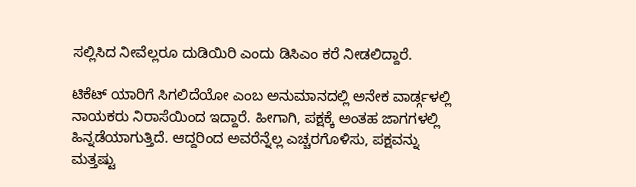ಸಲ್ಲಿಸಿದ ನೀವೆಲ್ಲರೂ ದುಡಿಯಿರಿ ಎಂದು ಡಿಸಿಎಂ ಕರೆ ನೀಡಲಿದ್ದಾರೆ.

ಟಿಕೆಟ್ ಯಾರಿಗೆ ಸಿಗಲಿದೆಯೋ ಎಂಬ ಅನುಮಾನದಲ್ಲಿ ಅನೇಕ ವಾರ್ಡ್ಗಳಲ್ಲಿ ನಾಯಕರು ನಿರಾಸೆಯಿಂದ ಇದ್ದಾರೆ. ಹೀಗಾಗಿ, ಪಕ್ಷಕ್ಕೆ ಅಂತಹ ಜಾಗಗಳಲ್ಲಿ ಹಿನ್ನಡೆಯಾಗುತ್ತಿದೆ. ಆದ್ದರಿಂದ ಅವರೆನ್ನೆಲ್ಲ ಎಚ್ಚರಗೊಳಿಸು, ಪಕ್ಷವನ್ನು ಮತ್ತಷ್ಟು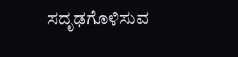ಸದೃಢಗೊಳಿಸುವ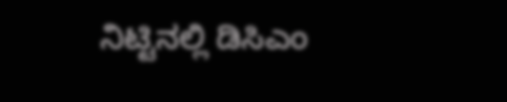ನಿಟ್ಟಿನಲ್ಲಿ ಡಿಸಿಎಂ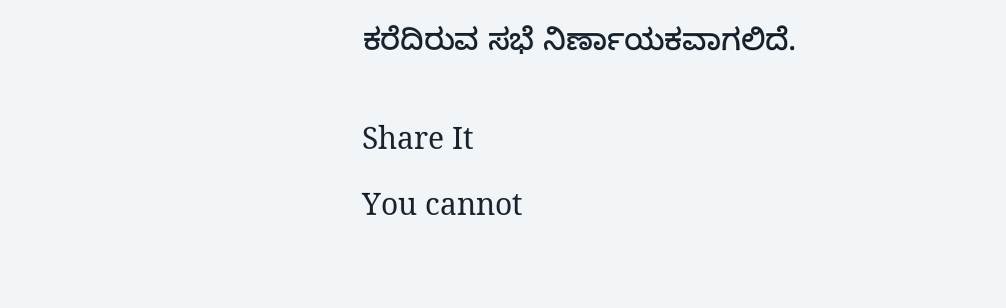ಕರೆದಿರುವ ಸಭೆ ನಿರ್ಣಾಯಕವಾಗಲಿದೆ.


Share It

You cannot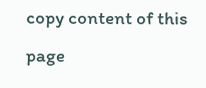copy content of this page